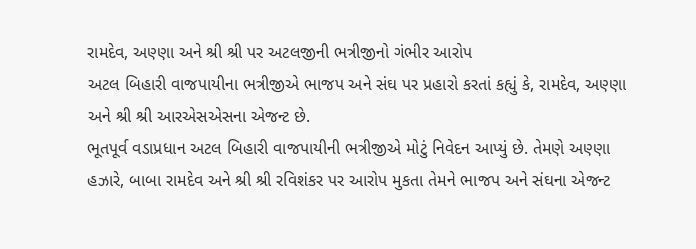રામદેવ, અણ્ણા અને શ્રી શ્રી પર અટલજીની ભત્રીજીનો ગંભીર આરોપ
અટલ બિહારી વાજપાયીના ભત્રીજીએ ભાજપ અને સંઘ પર પ્રહારો કરતાં કહ્યું કે, રામદેવ, અણ્ણા અને શ્રી શ્રી આરએસએસના એજન્ટ છે.
ભૂતપૂર્વ વડાપ્રધાન અટલ બિહારી વાજપાયીની ભત્રીજીએ મોટું નિવેદન આપ્યું છે. તેમણે અણ્ણા હઝારે, બાબા રામદેવ અને શ્રી શ્રી રવિશંકર પર આરોપ મુકતા તેમને ભાજપ અને સંઘના એજન્ટ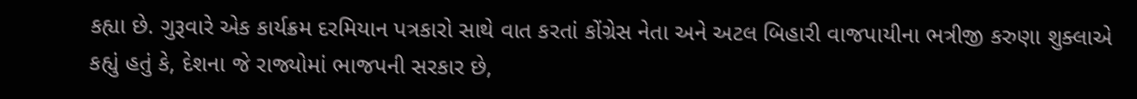કહ્યા છે. ગુરૂવારે એક કાર્યક્રમ દરમિયાન પત્રકારો સાથે વાત કરતાં કોંગ્રેસ નેતા અને અટલ બિહારી વાજપાયીના ભત્રીજી કરુણા શુક્લાએ કહ્યું હતું કે, દેશના જે રાજ્યોમાં ભાજપની સરકાર છે,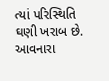ત્યાં પરિસ્થિતિ ઘણી ખરાબ છે. આવનારા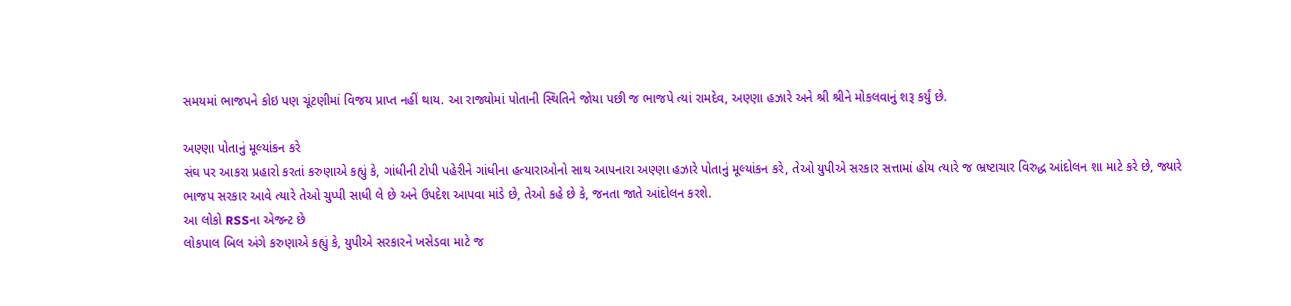સમયમાં ભાજપને કોઇ પણ ચૂંટણીમાં વિજય પ્રાપ્ત નહીં થાય. આ રાજ્યોમાં પોતાની સ્થિતિને જોયા પછી જ ભાજપે ત્યાં રામદેવ, અણ્ણા હઝારે અને શ્રી શ્રીને મોકલવાનું શરૂ કર્યું છે.

અણ્ણા પોતાનું મૂલ્યાંકન કરે
સંઘ પર આકરા પ્રહારો કરતાં કરુણાએ કહ્યું કે, ગાંધીની ટોપી પહેરીને ગાંધીના હત્યારાઓનો સાથ આપનારા અણ્ણા હઝારે પોતાનું મૂલ્યાંકન કરે, તેઓ યુપીએ સરકાર સત્તામાં હોય ત્યારે જ ભ્રષ્ટાચાર વિરુદ્ધ આંદોલન શા માટે કરે છે, જ્યારે ભાજપ સરકાર આવે ત્યારે તેઓ ચુપ્પી સાધી લે છે અને ઉપદેશ આપવા માંડે છે, તેઓ કહે છે કે, જનતા જાતે આંદોલન કરશે.
આ લોકો RSSના એજન્ટ છે
લોકપાલ બિલ અંગે કરુણાએ કહ્યું કે, યુપીએ સરકારને ખસેડવા માટે જ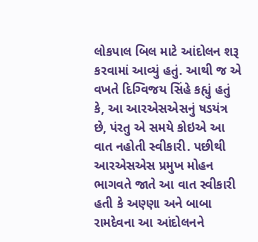લોકપાલ બિલ માટે આંદોલન શરૂ કરવામાં આવ્યું હતું. આથી જ એ વખતે દિગ્વિજય સિંહે કહ્યું હતું કે, આ આરએસએસનું ષડયંત્ર છે, પંરતુ એ સમયે કોઇએ આ વાત નહોતી સ્વીકારી. પછીથી આરએસએસ પ્રમુખ મોહન ભાગવતે જાતે આ વાત સ્વીકારી હતી કે અણ્ણા અને બાબા રામદેવના આ આંદોલનને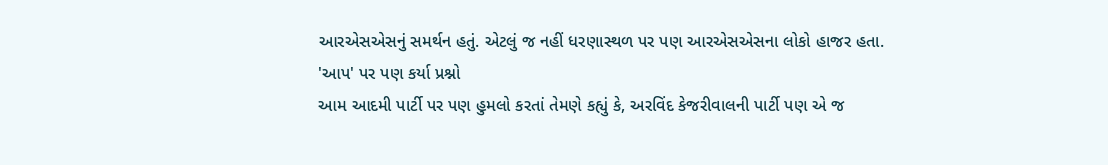આરએસએસનું સમર્થન હતું. એટલું જ નહીં ધરણાસ્થળ પર પણ આરએસએસના લોકો હાજર હતા.
'આપ' પર પણ કર્યા પ્રશ્નો
આમ આદમી પાર્ટી પર પણ હુમલો કરતાં તેમણે કહ્યું કે, અરવિંદ કેજરીવાલની પાર્ટી પણ એ જ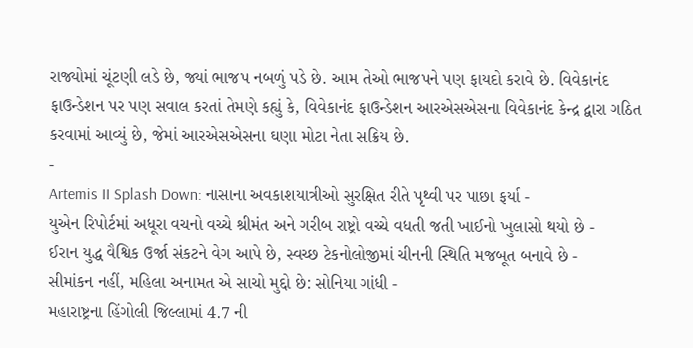રાજ્યોમાં ચૂંટણી લડે છે, જ્યાં ભાજપ નબળું પડે છે. આમ તેઓ ભાજપને પણ ફાયદો કરાવે છે. વિવેકાનંદ ફાઉન્ડેશન પર પણ સવાલ કરતાં તેમણે કહ્યું કે, વિવેકાનંદ ફાઉન્ડેશન આરએસએસના વિવેકાનંદ કેન્દ્ર દ્વારા ગઠિત કરવામાં આવ્યું છે, જેમાં આરએસએસના ઘણા મોટા નેતા સક્રિય છે.
-
Artemis II Splash Down: નાસાના અવકાશયાત્રીઓ સુરક્ષિત રીતે પૃથ્વી પર પાછા ફર્યા -
યુએન રિપોર્ટમાં અધૂરા વચનો વચ્ચે શ્રીમંત અને ગરીબ રાષ્ટ્રો વચ્ચે વધતી જતી ખાઈનો ખુલાસો થયો છે -
ઈરાન યુદ્ધ વૈશ્વિક ઉર્જા સંકટને વેગ આપે છે, સ્વચ્છ ટેકનોલોજીમાં ચીનની સ્થિતિ મજબૂત બનાવે છે -
સીમાંકન નહીં, મહિલા અનામત એ સાચો મુદ્દો છે: સોનિયા ગાંધી -
મહારાષ્ટ્રના હિંગોલી જિલ્લામાં 4.7 ની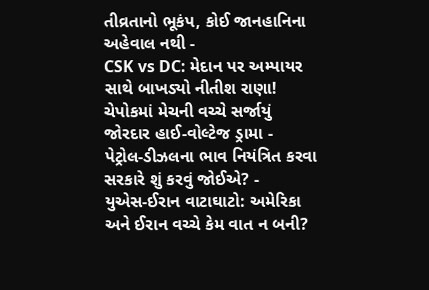તીવ્રતાનો ભૂકંપ, કોઈ જાનહાનિના અહેવાલ નથી -
CSK vs DC: મેદાન પર અમ્પાયર સાથે બાખડ્યો નીતીશ રાણા! ચેપોકમાં મેચની વચ્ચે સર્જાયું જોરદાર હાઈ-વોલ્ટેજ ડ્રામા -
પેટ્રોલ-ડીઝલના ભાવ નિયંત્રિત કરવા સરકારે શું કરવું જોઈએ? -
યુએસ-ઈરાન વાટાઘાટો: અમેરિકા અને ઈરાન વચ્ચે કેમ વાત ન બની?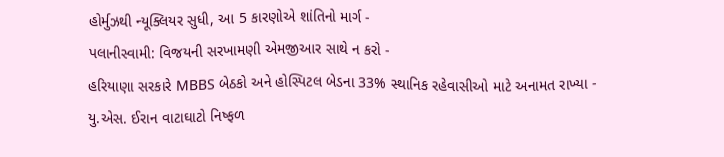હોર્મુઝથી ન્યૂક્લિયર સુધી, આ 5 કારણોએ શાંતિનો માર્ગ -
પલાનીસ્વામી: વિજયની સરખામણી એમજીઆર સાથે ન કરો -
હરિયાણા સરકારે MBBS બેઠકો અને હોસ્પિટલ બેડના 33% સ્થાનિક રહેવાસીઓ માટે અનામત રાખ્યા -
યુ.એસ. ઈરાન વાટાઘાટો નિષ્ફળ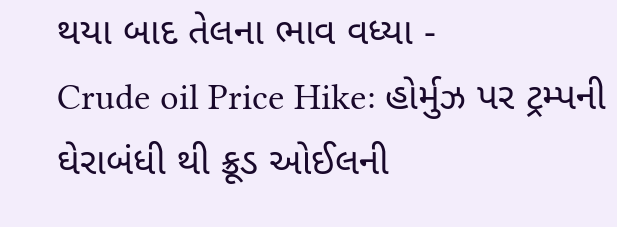થયા બાદ તેલના ભાવ વધ્યા -
Crude oil Price Hike: હોર્મુઝ પર ટ્રમ્પની ઘેરાબંધી થી ક્રૂડ ઓઈલની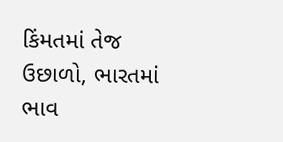કિંમતમાં તેજ ઉછાળો, ભારતમાં ભાવ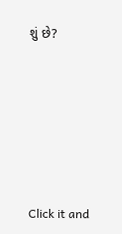શું છે?









Click it and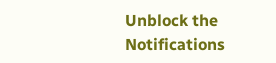Unblock the Notifications